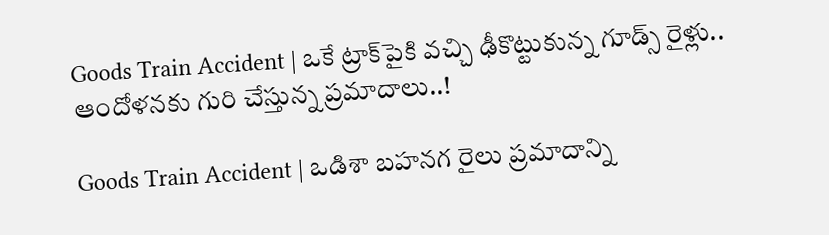Goods Train Accident | ఒకే ట్రాక్‌పైకి వచ్చి ఢీకొట్టుకున్న గూడ్స్‌ రైళ్లు.. ఆందోళనకు గురి చేస్తున్న ప్రమాదాలు..!

Goods Train Accident | ఒడిశా బహనగ రైలు ప్రమాదాన్ని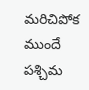మరిచిపోక ముందే పశ్చిమ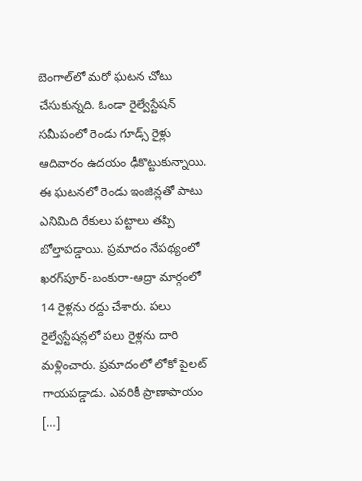బెంగాల్‌లో మరో ఘటన చోటు చేసుకున్నది. ఓండా రైల్వేస్టేషన్‌ సమీపంలో రెండు గూడ్స్‌ రైళ్లు ఆదివారం ఉదయం ఢీకొట్టుకున్నాయి. ఈ ఘటనలో రెండు ఇంజిన్లతో పాటు ఎనిమిది రేకులు పట్టాలు తప్పి బోల్తాపడ్డాయి. ప్రమాదం నేపథ్యంలో ఖరగ్‌పూర్-బంకురా-ఆద్రా మార్గంలో 14 రైళ్లను రద్దు చేశారు. పలు రైల్వేస్టేషన్లలో పలు రైళ్లను దారి మళ్లించారు. ప్రమాదంలో లోకో పైలట్‌ గాయపడ్డాడు. ఎవరికీ ప్రాణాపాయం […]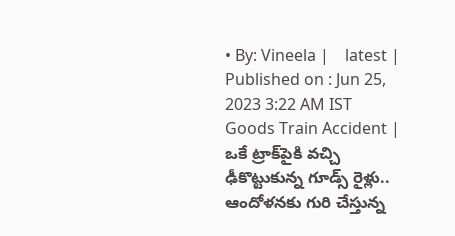• By: Vineela |    latest |    Published on : Jun 25, 2023 3:22 AM IST
Goods Train Accident | ఒకే ట్రాక్‌పైకి వచ్చి ఢీకొట్టుకున్న గూడ్స్‌ రైళ్లు.. ఆందోళనకు గురి చేస్తున్న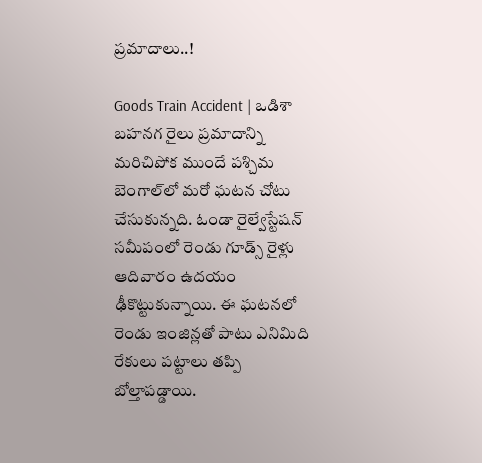ప్రమాదాలు..!

Goods Train Accident | ఒడిశా బహనగ రైలు ప్రమాదాన్ని మరిచిపోక ముందే పశ్చిమ బెంగాల్‌లో మరో ఘటన చోటు చేసుకున్నది. ఓండా రైల్వేస్టేషన్‌ సమీపంలో రెండు గూడ్స్‌ రైళ్లు ఆదివారం ఉదయం ఢీకొట్టుకున్నాయి. ఈ ఘటనలో రెండు ఇంజిన్లతో పాటు ఎనిమిది రేకులు పట్టాలు తప్పి బోల్తాపడ్డాయి.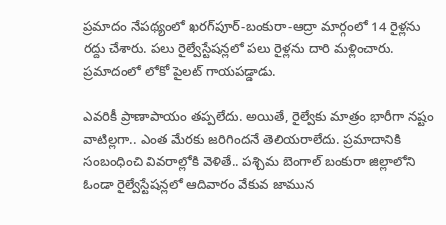ప్రమాదం నేపథ్యంలో ఖరగ్‌పూర్-బంకురా-ఆద్రా మార్గంలో 14 రైళ్లను రద్దు చేశారు. పలు రైల్వేస్టేషన్లలో పలు రైళ్లను దారి మళ్లించారు. ప్రమాదంలో లోకో పైలట్‌ గాయపడ్డాడు.

ఎవరికీ ప్రాణాపాయం తప్పలేదు. అయితే, రైల్వేకు మాత్రం భారీగా నష్టం వాటిల్లగా.. ఎంత మేరకు జరిగిందనే తెలియరాలేదు. ప్రమాదానికి సంబంధించి వివరాల్లోకి వెళితే.. పశ్చిమ బెంగాల్‌ బంకురా జిల్లాలోని ఓండా రైల్వేస్టేషన్లలో ఆదివారం వేకువ జామున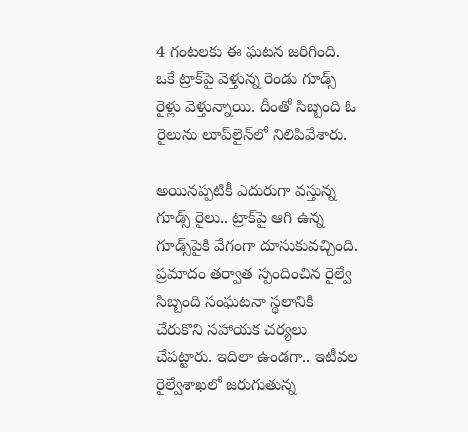4 గంటలకు ఈ ఘటన జరిగింది. ఒకే ట్రాక్‌పై వెళ్తున్న రెండు గూడ్స్‌ రైళ్లు వెళ్తున్నాయి. దీంతో సిబ్బంది ఓ రైలును లూప్‌లైన్‌లో నిలిపివేశారు.

అయినప్పటికీ ఎదురుగా వస్తున్న గూడ్స్‌ రైలు.. ట్రాక్‌పై ఆగి ఉన్న గూడ్స్‌పైకి వేగంగా దూసుకువచ్చింది. ప్రమాదం తర్వాత స్పందించిన రైల్వే సిబ్బంది సంఘటనా స్థలానికి చేరుకొని సహాయక చర్యలు చేపట్టారు. ఇదిలా ఉండగా.. ఇటీవల రైల్వేశాఖలో జరుగుతున్న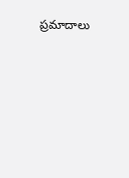ప్రమాదాలు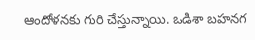ఆందోళనకు గురి చేస్తున్నాయి. ఒడిశా బహనగ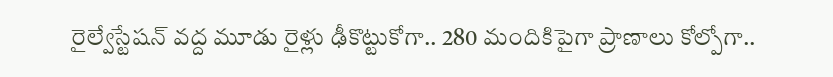రైల్వేస్టేషన్‌ వద్ద మూడు రైళ్లు ఢీకొట్టుకోగా.. 280 మందికిపైగా ప్రాణాలు కోల్పోగా..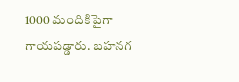1000 మందికిపైగా గాయపడ్డారు. బహనగ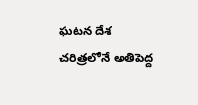ఘటన దేశ చరిత్రలోనే అతిపెద్ద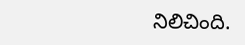నిలిచింది.